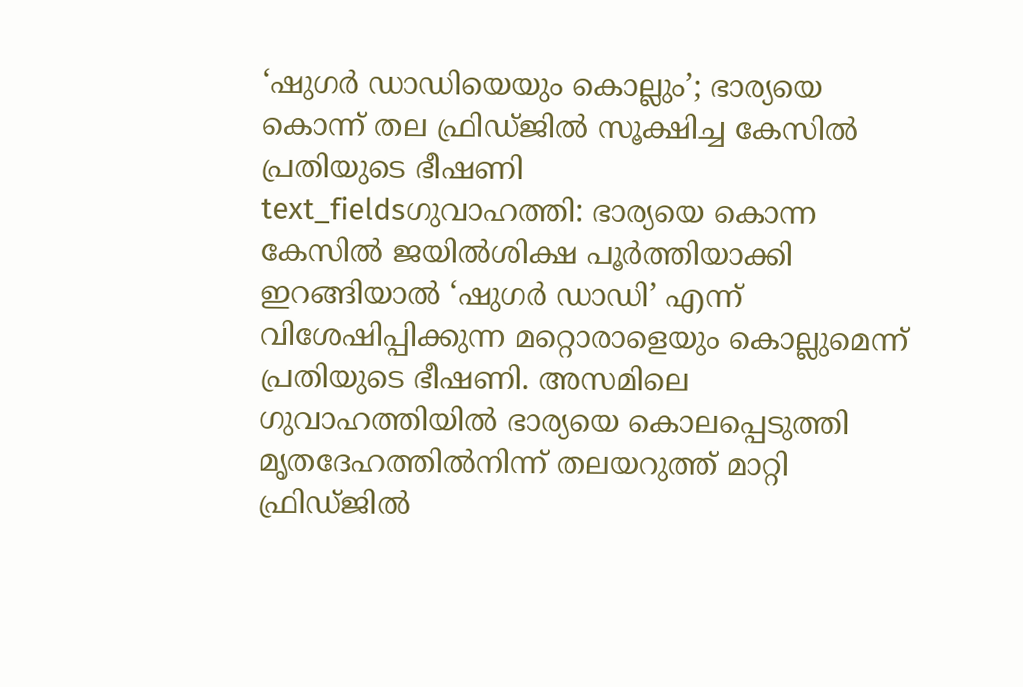‘ഷുഗർ ഡാഡിയെയും കൊല്ലും’; ഭാര്യയെ കൊന്ന് തല ഫ്രിഡ്ജിൽ സൂക്ഷിച്ച കേസിൽ പ്രതിയുടെ ഭീഷണി
text_fieldsഗുവാഹത്തി: ഭാര്യയെ കൊന്ന കേസിൽ ജയിൽശിക്ഷ പൂർത്തിയാക്കി ഇറങ്ങിയാൽ ‘ഷുഗർ ഡാഡി’ എന്ന് വിശേഷിപ്പിക്കുന്ന മറ്റൊരാളെയും കൊല്ലുമെന്ന് പ്രതിയുടെ ഭീഷണി. അസമിലെ ഗുവാഹത്തിയിൽ ഭാര്യയെ കൊലപ്പെടുത്തി മൃതദേഹത്തിൽനിന്ന് തലയറുത്ത് മാറ്റി ഫ്രിഡ്ജിൽ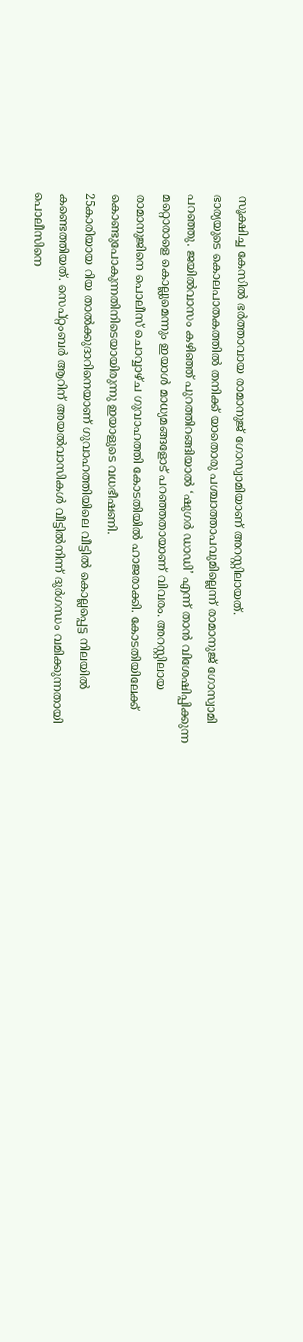സൂക്ഷിച്ച കേസിൽ ഭർത്താവായ രാമാനുജ് ഗോസ്വാമിയാണ് അറസ്റ്റിലായത്.
ഭാര്യയുടെ കൊലപാതകത്തിൽ തനിക്ക് യാതൊരു പശ്ചാത്താപവുമില്ലെന്ന് രാമാനുജ് ഗോസ്വാമി പറഞ്ഞു. ജയിൽവാസം കഴിഞ്ഞ് പുറത്തിറങ്ങിയാൽ ‘ഷുഗർ ഡാഡി’ എന്ന് താൻ വിശേഷിപ്പിക്കുന്ന മറ്റൊരാളെ കൊല്ലുമെന്നും ഇയാൾ മാധ്യമങ്ങളോട് പറഞ്ഞതായാണ് വിവരം. അറസ്റ്റിലായ രാമാനുജിനെ പൊലീസ് ചൊവ്വാഴ്ച ഗുവാഹത്തി കോടതിയിൽ ഹാജരാക്കി. കോടതിയിലേക്ക് കൊണ്ടുപോകുന്നതിനിടെയായിരുന്നു ഇയാളുടെ വധഭീഷണി.
25കാരിയായ റിയ താൽക്കുദാറിനെയാണ് ഗുവാഹത്തിയിലെ വീട്ടിൽ കൊല്ലപ്പെട്ട നിലയിൽ കണ്ടെത്തിയത്. സെപ്റ്റംബർ ആറിന് അയൽവാസികൾ വീട്ടിൽനിന്ന് ദുർഗന്ധം വമിക്കുന്നതായി പൊലീസിനെ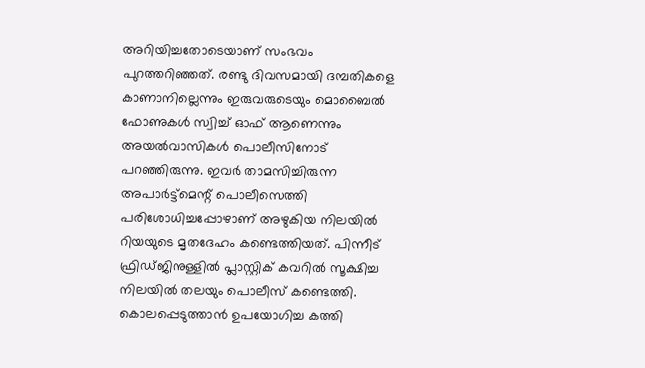അറിയിച്ചതോടെയാണ് സംഭവം പുറത്തറിഞ്ഞത്. രണ്ടു ദിവസമായി ദമ്പതികളെ കാണാനില്ലെന്നും ഇരുവരുടെയും മൊബൈൽ ഫോണുകൾ സ്വിച്ച് ഓഫ് ആണെന്നും അയൽവാസികൾ പൊലീസിനോട് പറഞ്ഞിരുന്നു. ഇവർ താമസിച്ചിരുന്ന അപാർട്ട്മെന്റ് പൊലീസെത്തി പരിശോധിച്ചപ്പോഴാണ് അഴുകിയ നിലയിൽ റിയയുടെ മൃതദേഹം കണ്ടെത്തിയത്. പിന്നീട് ഫ്രിഡ്ജിനുള്ളിൽ പ്ലാസ്റ്റിക് കവറിൽ സൂക്ഷിച്ച നിലയിൽ തലയും പൊലീസ് കണ്ടെത്തി. കൊലപ്പെടുത്താൻ ഉപയോഗിച്ച കത്തി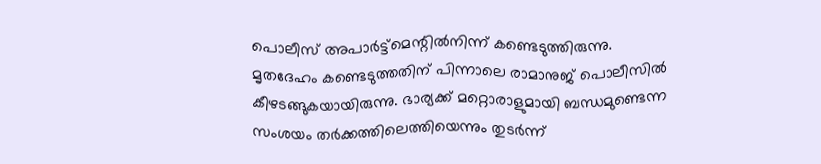പൊലീസ് അപാർട്ട്മെന്റിൽനിന്ന് കണ്ടെടുത്തിരുന്നു.
മൃതദേഹം കണ്ടെടുത്തതിന് പിന്നാലെ രാമാനുജ് പൊലീസിൽ കീഴടങ്ങുകയായിരുന്നു. ഭാര്യക്ക് മറ്റൊരാളുമായി ബന്ധമുണ്ടെന്ന സംശയം തർക്കത്തിലെത്തിയെന്നും തുടർന്ന്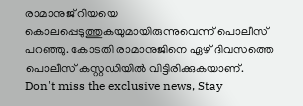രാമാനുജ് റിയയെ കൊലപ്പെടുത്തുകയുമായിരുന്നുവെന്ന് പൊലീസ് പറഞ്ഞു. കോടതി രാമാനുജിനെ ഏഴ് ദിവസത്തെ പൊലീസ് കസ്റ്റഡിയിൽ വിട്ടിരിക്കുകയാണ്.
Don't miss the exclusive news, Stay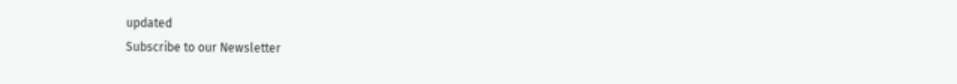updated
Subscribe to our Newsletter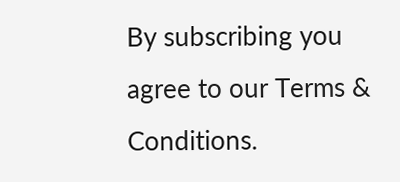By subscribing you agree to our Terms & Conditions.